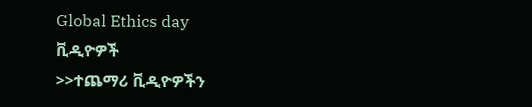Global Ethics day
ቪዲዮዎች
>>ተጨማሪ ቪዲዮዎችን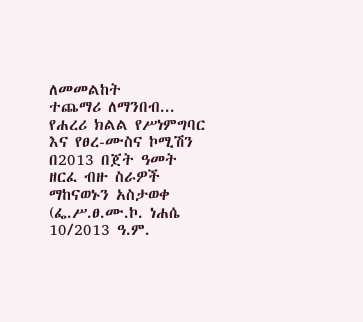ለመመልከት
ተጨማሪ ለማንበብ...
የሐረሪ ክልል የሥነምግባር እና የፀረ-ሙስና ኮሚሽን በ2013 በጀት ዓመት ዘርፈ ብዙ ስራዎች ማከናወኑን አስታወቀ
(ፌ.ሥ.ፀ.ሙ.ኮ. ነሐሴ 10/2013 ዓ.ም.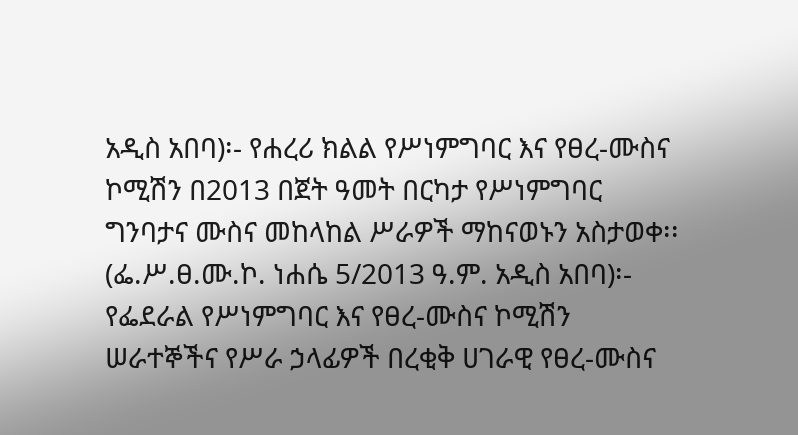አዲስ አበባ)፡- የሐረሪ ክልል የሥነምግባር እና የፀረ-ሙስና ኮሚሽን በ2013 በጀት ዓመት በርካታ የሥነምግባር ግንባታና ሙስና መከላከል ሥራዎች ማከናወኑን አስታወቀ፡፡
(ፌ.ሥ.ፀ.ሙ.ኮ. ነሐሴ 5/2013 ዓ.ም. አዲስ አበባ)፡- የፌደራል የሥነምግባር እና የፀረ-ሙስና ኮሚሽን ሠራተኞችና የሥራ ኃላፊዎች በረቂቅ ሀገራዊ የፀረ-ሙስና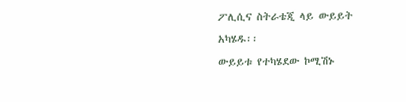ፖሊሲና ስትራቴጂ ላይ ውይይት አካሄዱ፡፡
ውይይቱ የተካሄደው ኮሚሽኑ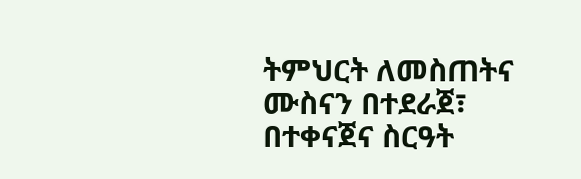ትምህርት ለመስጠትና ሙስናን በተደራጀ፣ በተቀናጀና ስርዓት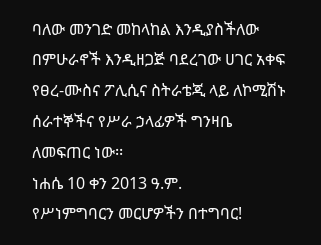ባለው መንገድ መከላከል እንዲያስችለው በምሁራኖች እንዲዘጋጅ ባደረገው ሀገር አቀፍ የፀረ-ሙስና ፖሊሲና ስትራቴጂ ላይ ለኮሚሽኑ ሰራተኞችና የሥራ ኃላፊዎች ግንዛቤ ለመፍጠር ነው፡፡
ነሐሴ 10 ቀን 2013 ዓ.ም.
የሥነምግባርን መርሆዎችን በተግባር!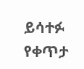ይሳተፉ
የቀጥታ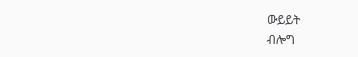ውይይት
ብሎግ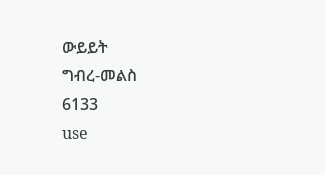ውይይት
ግብረ-መልስ
6133
use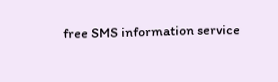free SMS information service